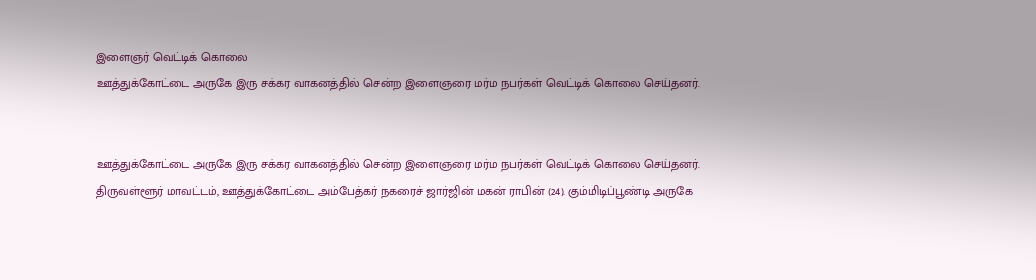இளைஞர் வெட்டிக் கொலை
ஊத்துக்கோட்டை அருகே இரு சக்கர வாகனத்தில் சென்ற இளைஞரை மர்ம நபர்கள் வெட்டிக் கொலை செய்தனர்.


ஊத்துக்கோட்டை அருகே இரு சக்கர வாகனத்தில் சென்ற இளைஞரை மர்ம நபர்கள் வெட்டிக் கொலை செய்தனர்.
திருவள்ளூர் மாவட்டம், ஊத்துக்கோட்டை அம்பேத்கர் நகரைச் ஜார்ஜின் மகன் ராபின் (24). கும்மிடிப்பூண்டி அருகே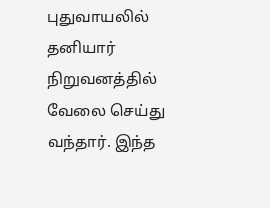புதுவாயலில் தனியார் நிறுவனத்தில் வேலை செய்து வந்தார். இந்த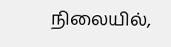நிலையில்,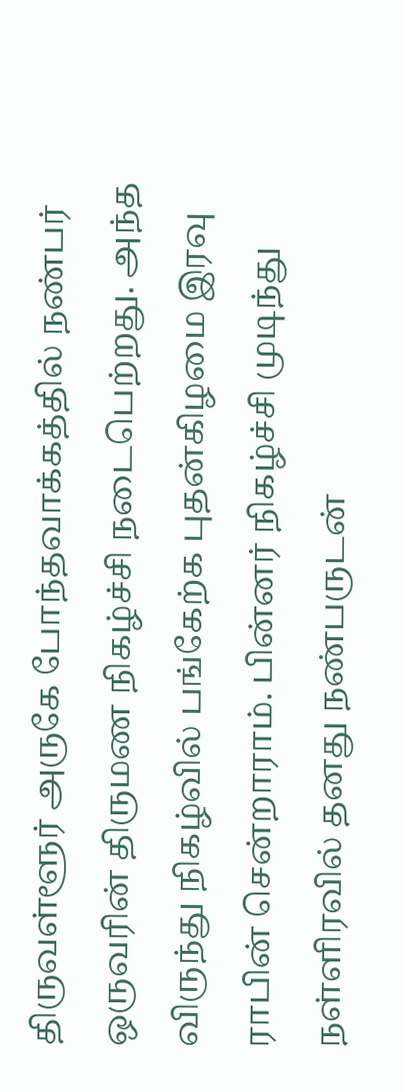திருவள்ளூர் அருகே போந்தவாக்கத்தில் நண்பர் ஒருவரின் திருமண நிகழ்ச்சி நடைபெற்றது. அந்த விருந்து நிகழ்வில் பங்கேற்க புதன்கிழமை இரவு ராபின் சென்றாராம். பின்னர் நிகழ்ச்சி முடிந்து நள்ளிரவில் தனது நண்பருடன்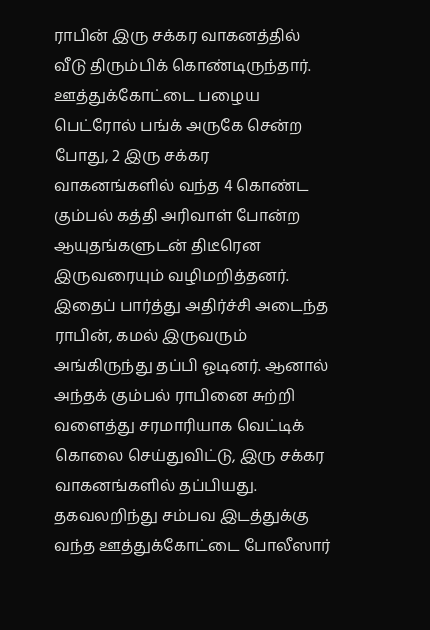ராபின் இரு சக்கர வாகனத்தில் வீடு திரும்பிக் கொண்டிருந்தார்.
ஊத்துக்கோட்டை பழைய பெட்ரோல் பங்க் அருகே சென்ற போது, 2 இரு சக்கர வாகனங்களில் வந்த 4 கொண்ட கும்பல் கத்தி அரிவாள் போன்ற ஆயுதங்களுடன் திடீரென இருவரையும் வழிமறித்தனர். இதைப் பார்த்து அதிர்ச்சி அடைந்த ராபின், கமல் இருவரும் அங்கிருந்து தப்பி ஓடினர். ஆனால் அந்தக் கும்பல் ராபினை சுற்றி வளைத்து சரமாரியாக வெட்டிக் கொலை செய்துவிட்டு, இரு சக்கர வாகனங்களில் தப்பியது.
தகவலறிந்து சம்பவ இடத்துக்கு வந்த ஊத்துக்கோட்டை போலீஸார்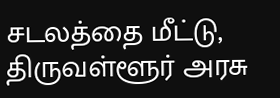சடலத்தை மீட்டு, திருவள்ளூர் அரசு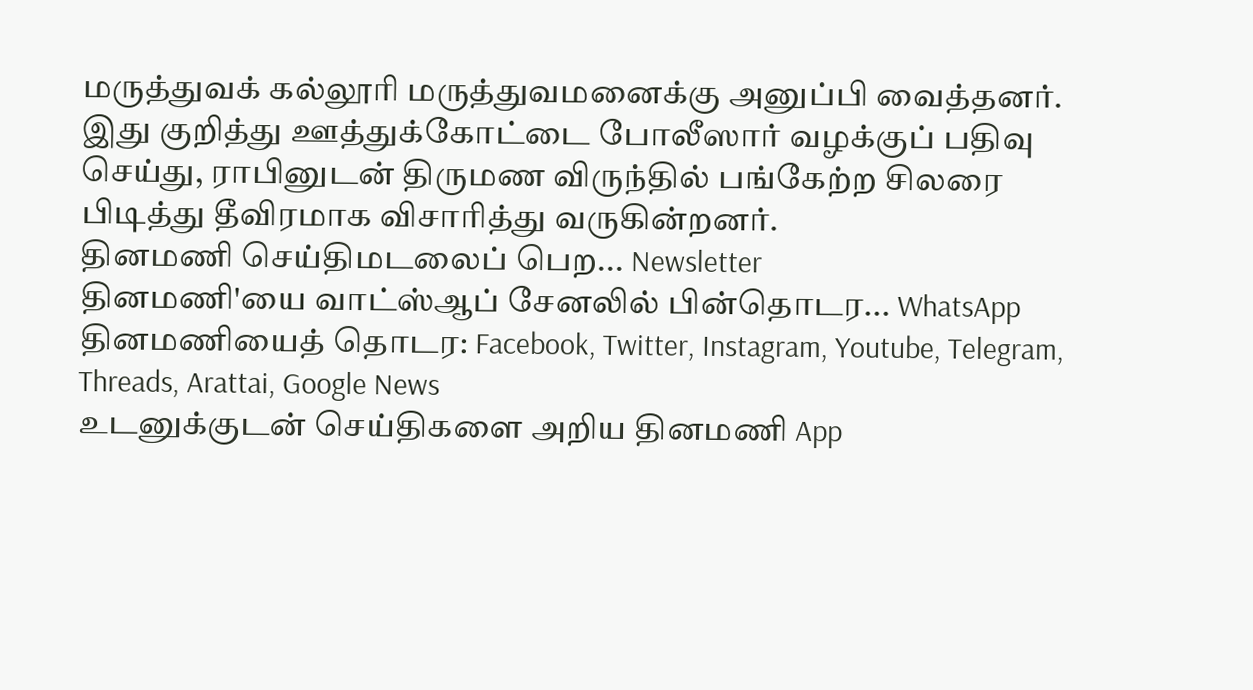மருத்துவக் கல்லூரி மருத்துவமனைக்கு அனுப்பி வைத்தனர்.
இது குறித்து ஊத்துக்கோட்டை போலீஸார் வழக்குப் பதிவு செய்து, ராபினுடன் திருமண விருந்தில் பங்கேற்ற சிலரை பிடித்து தீவிரமாக விசாரித்து வருகின்றனர்.
தினமணி செய்திமடலைப் பெற... Newsletter
தினமணி'யை வாட்ஸ்ஆப் சேனலில் பின்தொடர... WhatsApp
தினமணியைத் தொடர: Facebook, Twitter, Instagram, Youtube, Telegram, Threads, Arattai, Google News
உடனுக்குடன் செய்திகளை அறிய தினமணி App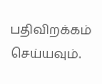பதிவிறக்கம் செய்யவும்.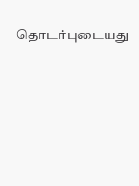தொடர்புடையது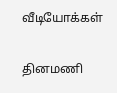வீடியோக்கள்

தினமணி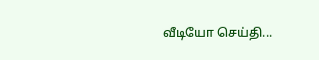வீடியோ செய்தி...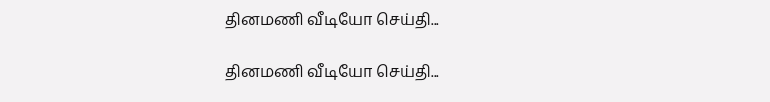தினமணி வீடியோ செய்தி...

தினமணி வீடியோ செய்தி...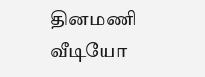தினமணி வீடியோ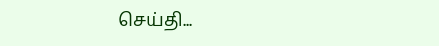செய்தி...